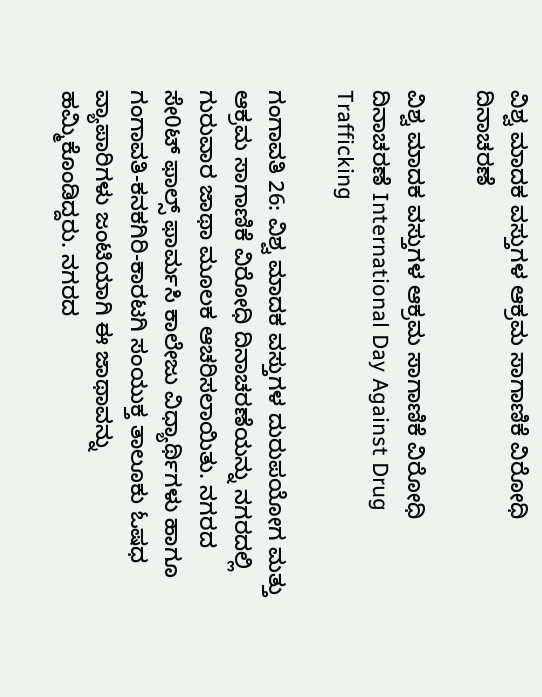ವಿಶ್ವ ಮಾದಕ ವಸ್ತುಗಳ ಆಕ್ರಮ ಸಾಗಾಣಿಕೆ ವಿರೋಧಿ ದಿನಾಚರಣೆ

ವಿಶ್ವ ಮಾದಕ ವಸ್ತುಗಳ ಆಕ್ರಮ ಸಾಗಾಣಿಕೆ ವಿರೋಧಿ ದಿನಾಚರಣೆ International Day Against Drug Trafficking

ಗಂಗಾವತಿ 26: ವಿಶ್ವ ಮಾದಕ ವಸ್ತುಗಳ ದುರುಪಯೋಗ ಮತ್ತು ಆಕ್ರಮ ಸಾಗಾಣಿಕೆ ವಿರೋಧಿ ದಿನಾಚರಣೆಯನ್ನು ನಗರದಲ್ಲಿ ಗುರುವಾರ ಜಾಥಾ ಮೂಲಕ ಆಚರಿಸಲಾಯಿತು. ನಗರದ ಸೇ0ಟ್ ಫಾಲ್ಸ್‌ ಫಾರ್ಮಸಿ ಕಾಲೇಜು ವಿಧ್ಯಾರ್ಥಿಗಳು ಹಾಗೂ ಗಂಗಾವತಿ-ಕನಕಗಿರಿ-ಕಾರಟಗಿ ಸಂಯುಕ್ತ ತಾಲೂಕು ಓಷಧ ವ್ಯಾಪಾರಿಗಳು ಜಂಟಿಯಾಗಿ ಈ ಜಾಥಾವನ್ನು ಹಮ್ಮಿಕೊಂಡಿದ್ದರು. ನಗರದ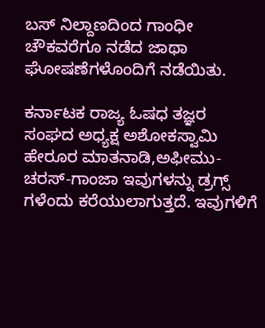ಬಸ್ ನಿಲ್ದಾಣದಿಂದ ಗಾಂಧೀ ಚೌಕವರೆಗೂ ನಡೆದ ಜಾಥಾ ಘೋಷಣೆಗಳೊಂದಿಗೆ ನಡೆಯಿತು.

ಕರ್ನಾಟಕ ರಾಜ್ಯ ಓಷಧ ತಜ್ಞರ ಸಂಘದ ಅಧ್ಯಕ್ಷ ಅಶೋಕಸ್ವಾಮಿ ಹೇರೂರ ಮಾತನಾಡಿ,ಅಫೀಮು-ಚರಸ್‌-ಗಾಂಜಾ ಇವುಗಳನ್ನು ಡ್ರಗ್ಸ್‌ ಗಳೆಂದು ಕರೆಯುಲಾಗುತ್ತದೆ. ಇವುಗಳಿಗೆ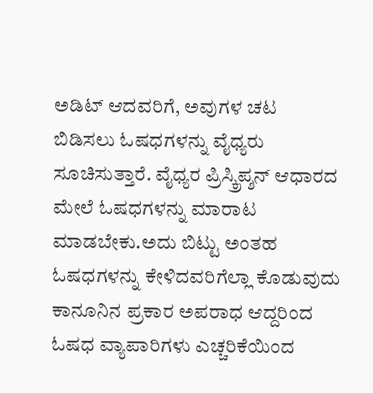ಅಡಿಟ್ ಆದವರಿಗೆ, ಅವುಗಳ ಚಟ ಬಿಡಿಸಲು ಓಷಧಗಳನ್ನು ವೈಧ್ಯರು ಸೂಚಿಸುತ್ತಾರೆ. ವೈಧ್ಯರ ಪ್ರಿಸ್ಕ್ರಿಪ್ಶನ್ ಆಧಾರದ ಮೇಲೆ ಓಷಧಗಳನ್ನು ಮಾರಾಟ ಮಾಡಬೇಕು.ಅದು ಬಿಟ್ಟು ಅಂತಹ ಓಷಧಗಳನ್ನು ಕೇಳಿದವರಿಗೆಲ್ಲಾ ಕೊಡುವುದು ಕಾನೂನಿನ ಪ್ರಕಾರ ಅಪರಾಧ ಆದ್ದರಿಂದ ಓಷಧ ವ್ಯಾಪಾರಿಗಳು ಎಚ್ಚರಿಕೆಯಿಂದ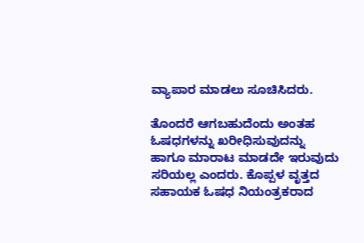ವ್ಯಾಪಾರ ಮಾಡಲು ಸೂಚಿಸಿದರು.

ತೊಂದರೆ ಆಗಬಹುದೆಂದು ಅಂತಹ ಓಷಧಗಳನ್ನು ಖರೀಧಿಸುವುದನ್ನು ಹಾಗೂ ಮಾರಾಟ ಮಾಡದೇ ಇರುವುದು ಸರಿಯಲ್ಲ ಎಂದರು. ಕೊಪ್ಪಳ ವೃತ್ತದ ಸಹಾಯಕ ಓಷಧ ನಿಯಂತ್ರಕರಾದ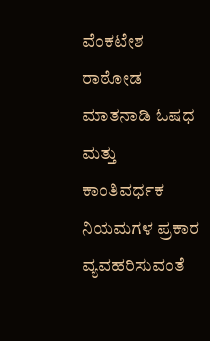ವೆಂಕಟೇಶ ರಾಠೋಡ ಮಾತನಾಡಿ ಓಷಧ ಮತ್ತು ಕಾಂತಿವರ್ಧಕ ನಿಯಮಗಳ ಪ್ರಕಾರ ವ್ಯವಹರಿಸುವಂತೆ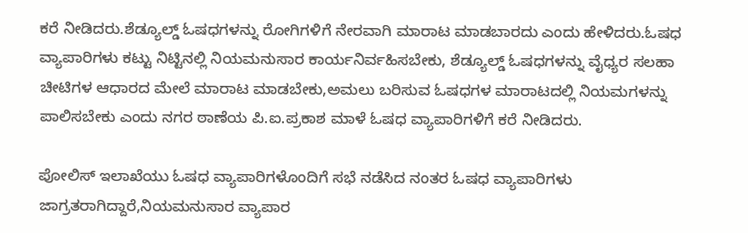ಕರೆ ನೀಡಿದರು.ಶೆಡ್ಯೂಲ್ಡ್‌ ಓಷಧಗಳನ್ನು ರೋಗಿಗಳಿಗೆ ನೇರವಾಗಿ ಮಾರಾಟ ಮಾಡಬಾರದು ಎಂದು ಹೇಳಿದರು.ಓಷಧ ವ್ಯಾಪಾರಿಗಳು ಕಟ್ಟು ನಿಟ್ಟಿನಲ್ಲಿ ನಿಯಮನುಸಾರ ಕಾರ್ಯನಿರ್ವಹಿಸಬೇಕು, ಶೆಡ್ಯೂಲ್ಡ್‌ ಓಷಧಗಳನ್ನು ವೈಧ್ಯರ ಸಲಹಾ ಚೀಟಿಗಳ ಆಧಾರದ ಮೇಲೆ ಮಾರಾಟ ಮಾಡಬೇಕು,ಅಮಲು ಬರಿಸುವ ಓಷಧಗಳ ಮಾರಾಟದಲ್ಲಿ ನಿಯಮಗಳನ್ನು ಪಾಲಿಸಬೇಕು ಎಂದು ನಗರ ಠಾಣೆಯ ಪಿ.ಐ.ಪ್ರಕಾಶ ಮಾಳೆ ಓಷಧ ವ್ಯಾಪಾರಿಗಳಿಗೆ ಕರೆ ನೀಡಿದರು.

ಪೋಲಿಸ್ ಇಲಾಖೆಯು ಓಷಧ ವ್ಯಾಪಾರಿಗಳೊಂದಿಗೆ ಸಭೆ ನಡೆಸಿದ ನಂತರ ಓಷಧ ವ್ಯಾಪಾರಿಗಳು ಜಾಗ್ರತರಾಗಿದ್ದಾರೆ,ನಿಯಮನುಸಾರ ವ್ಯಾಪಾರ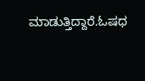ಮಾಡುತ್ತಿದ್ದಾರೆ.ಓಷಧ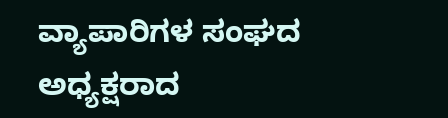ವ್ಯಾಪಾರಿಗಳ ಸಂಘದ ಅಧ್ಯಕ್ಷರಾದ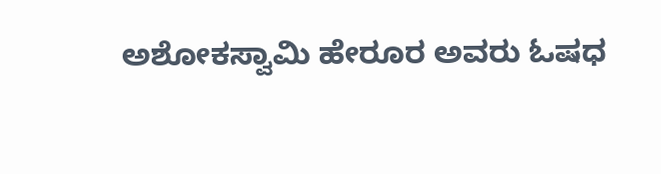ಅಶೋಕಸ್ವಾಮಿ ಹೇರೂರ ಅವರು ಓಷಧ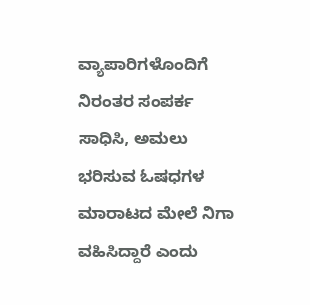ವ್ಯಾಪಾರಿಗಳೊಂದಿಗೆ ನಿರಂತರ ಸಂಪರ್ಕ ಸಾಧಿಸಿ, ಅಮಲು ಭರಿಸುವ ಓಷಧಗಳ ಮಾರಾಟದ ಮೇಲೆ ನಿಗಾ ವಹಿಸಿದ್ದಾರೆ ಎಂದು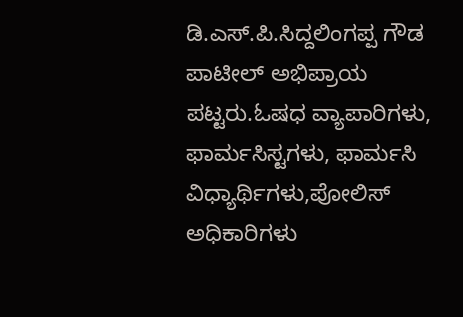ಡಿ.ಎಸ್‌.ಪಿ.ಸಿದ್ದಲಿಂಗಪ್ಪ ಗೌಡ ಪಾಟೀಲ್ ಅಭಿಪ್ರಾಯ ಪಟ್ಟರು.ಓಷಧ ವ್ಯಾಪಾರಿಗಳು, ಫಾರ್ಮಸಿಸ್ಟಗಳು, ಫಾರ್ಮಸಿ ವಿಧ್ಯಾರ್ಥಿಗಳು,ಪೋಲಿಸ್ ಅಧಿಕಾರಿಗಳು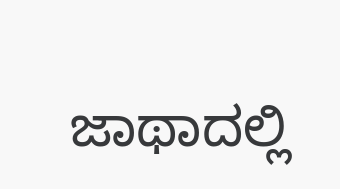ಜಾಥಾದಲ್ಲಿ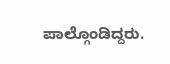ಪಾಲ್ಗೊಂಡಿದ್ದರು.